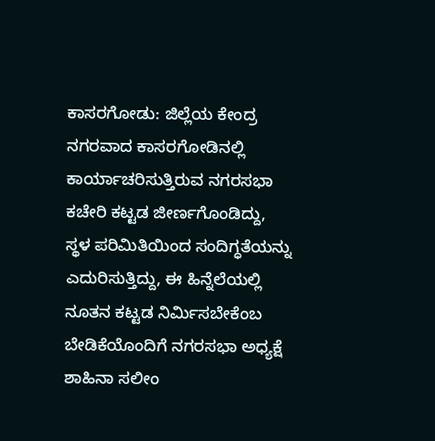ಕಾಸರಗೋಡು: ಜಿಲ್ಲೆಯ ಕೇಂದ್ರ ನಗರವಾದ ಕಾಸರಗೋಡಿನಲ್ಲಿ ಕಾರ್ಯಾಚರಿಸುತ್ತಿರುವ ನಗರಸಭಾ ಕಚೇರಿ ಕಟ್ಟಡ ಜೀರ್ಣಗೊಂಡಿದ್ದು, ಸ್ಥಳ ಪರಿಮಿತಿಯಿಂದ ಸಂದಿಗ್ಧತೆಯನ್ನು ಎದುರಿಸುತ್ತಿದ್ದು, ಈ ಹಿನ್ನೆಲೆಯಲ್ಲಿ ನೂತನ ಕಟ್ಟಡ ನಿರ್ಮಿಸಬೇಕೆಂಬ ಬೇಡಿಕೆಯೊಂದಿಗೆ ನಗರಸಭಾ ಅಧ್ಯಕ್ಷೆ ಶಾಹಿನಾ ಸಲೀಂ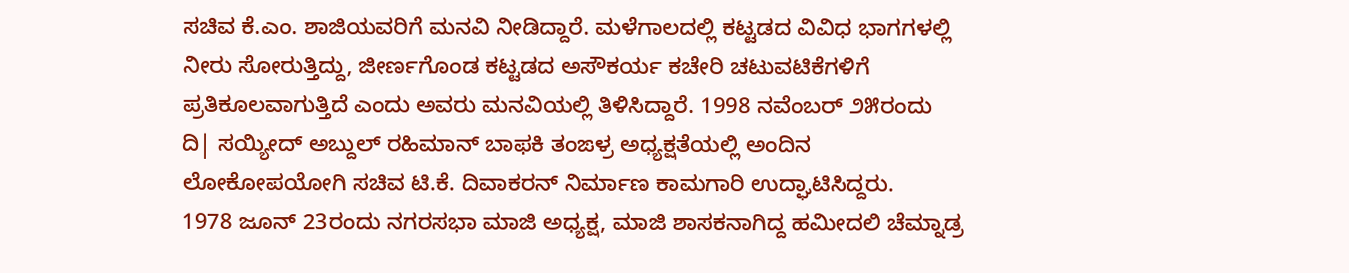ಸಚಿವ ಕೆ.ಎಂ. ಶಾಜಿಯವರಿಗೆ ಮನವಿ ನೀಡಿದ್ದಾರೆ. ಮಳೆಗಾಲದಲ್ಲಿ ಕಟ್ಟಡದ ವಿವಿಧ ಭಾಗಗಳಲ್ಲಿ ನೀರು ಸೋರುತ್ತಿದ್ದು, ಜೀರ್ಣಗೊಂಡ ಕಟ್ಟಡದ ಅಸೌಕರ್ಯ ಕಚೇರಿ ಚಟುವಟಿಕೆಗಳಿಗೆ ಪ್ರತಿಕೂಲವಾಗುತ್ತಿದೆ ಎಂದು ಅವರು ಮನವಿಯಲ್ಲಿ ತಿಳಿಸಿದ್ದಾರೆ. 1998 ನವೆಂಬರ್ ೨೫ರಂದು ದಿ| ಸಯ್ಯೀದ್ ಅಬ್ದುಲ್ ರಹಿಮಾನ್ ಬಾಫಕಿ ತಂಙಳ್ರ ಅಧ್ಯಕ್ಷತೆಯಲ್ಲಿ ಅಂದಿನ ಲೋಕೋಪಯೋಗಿ ಸಚಿವ ಟಿ.ಕೆ. ದಿವಾಕರನ್ ನಿರ್ಮಾಣ ಕಾಮಗಾರಿ ಉದ್ಘಾಟಿಸಿದ್ದರು.
1978 ಜೂನ್ 23ರಂದು ನಗರಸಭಾ ಮಾಜಿ ಅಧ್ಯಕ್ಷ, ಮಾಜಿ ಶಾಸಕನಾಗಿದ್ದ ಹಮೀದಲಿ ಚೆಮ್ನಾಡ್ರ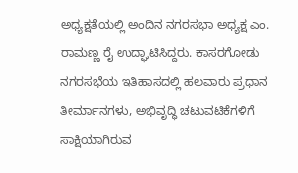ಅಧ್ಯಕ್ಷತೆಯಲ್ಲಿ ಅಂದಿನ ನಗರಸಭಾ ಅಧ್ಯಕ್ಷ ಎಂ. ರಾಮಣ್ಣ ರೈ ಉದ್ಘಾಟಿಸಿದ್ದರು. ಕಾಸರಗೋಡು ನಗರಸಭೆಯ ಇತಿಹಾಸದಲ್ಲಿ ಹಲವಾರು ಪ್ರಧಾನ ತೀರ್ಮಾನಗಳು, ಅಭಿವೃದ್ಧಿ ಚಟುವಟಿಕೆಗಳಿಗೆ ಸಾಕ್ಷಿಯಾಗಿರುವ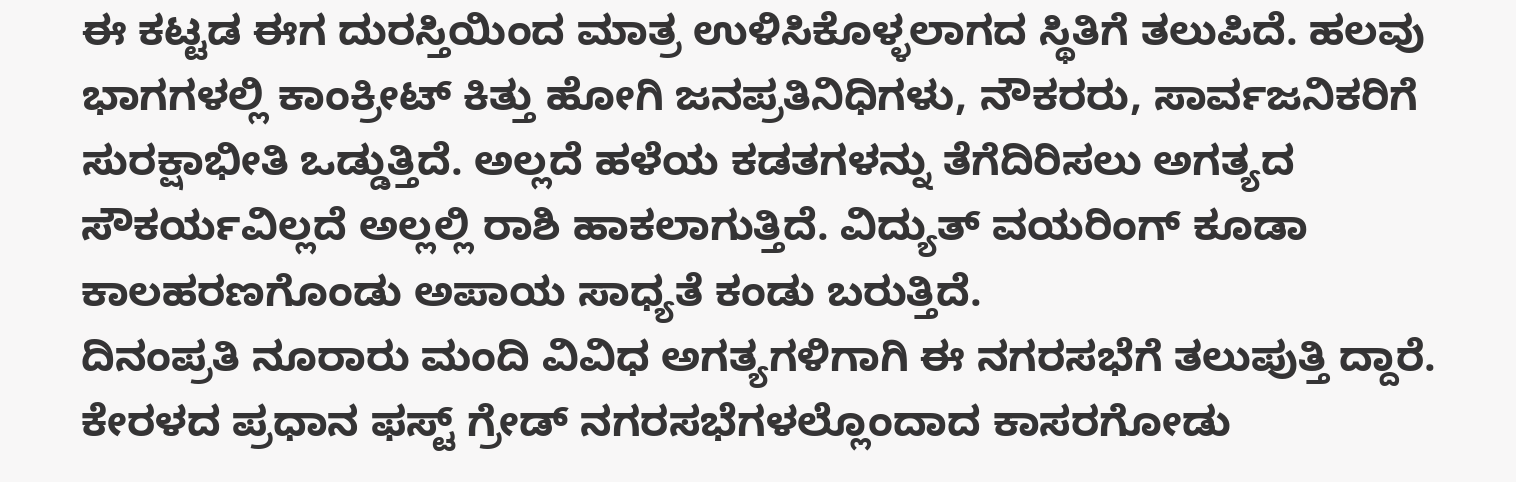ಈ ಕಟ್ಟಡ ಈಗ ದುರಸ್ತಿಯಿಂದ ಮಾತ್ರ ಉಳಿಸಿಕೊಳ್ಳಲಾಗದ ಸ್ಥಿತಿಗೆ ತಲುಪಿದೆ. ಹಲವು ಭಾಗಗಳಲ್ಲಿ ಕಾಂಕ್ರೀಟ್ ಕಿತ್ತು ಹೋಗಿ ಜನಪ್ರತಿನಿಧಿಗಳು, ನೌಕರರು, ಸಾರ್ವಜನಿಕರಿಗೆ ಸುರಕ್ಷಾಭೀತಿ ಒಡ್ಡುತ್ತಿದೆ. ಅಲ್ಲದೆ ಹಳೆಯ ಕಡತಗಳನ್ನು ತೆಗೆದಿರಿಸಲು ಅಗತ್ಯದ ಸೌಕರ್ಯವಿಲ್ಲದೆ ಅಲ್ಲಲ್ಲಿ ರಾಶಿ ಹಾಕಲಾಗುತ್ತಿದೆ. ವಿದ್ಯುತ್ ವಯರಿಂಗ್ ಕೂಡಾ ಕಾಲಹರಣಗೊಂಡು ಅಪಾಯ ಸಾಧ್ಯತೆ ಕಂಡು ಬರುತ್ತಿದೆ.
ದಿನಂಪ್ರತಿ ನೂರಾರು ಮಂದಿ ವಿವಿಧ ಅಗತ್ಯಗಳಿಗಾಗಿ ಈ ನಗರಸಭೆಗೆ ತಲುಪುತ್ತಿ ದ್ದಾರೆ. ಕೇರಳದ ಪ್ರಧಾನ ಫಸ್ಟ್ ಗ್ರೇಡ್ ನಗರಸಭೆಗಳಲ್ಲೊಂದಾದ ಕಾಸರಗೋಡು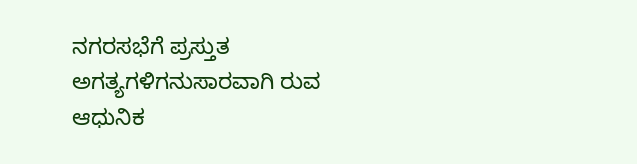ನಗರಸಭೆಗೆ ಪ್ರಸ್ತುತ ಅಗತ್ಯಗಳಿಗನುಸಾರವಾಗಿ ರುವ ಆಧುನಿಕ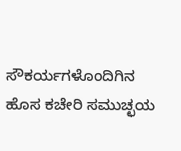ಸೌಕರ್ಯಗಳೊಂದಿಗಿನ ಹೊಸ ಕಚೇರಿ ಸಮುಚ್ಛಯ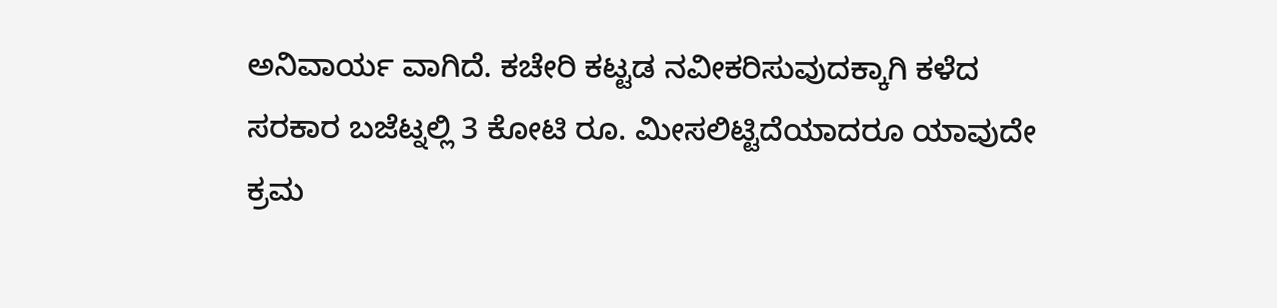ಅನಿವಾರ್ಯ ವಾಗಿದೆ. ಕಚೇರಿ ಕಟ್ಟಡ ನವೀಕರಿಸುವುದಕ್ಕಾಗಿ ಕಳೆದ ಸರಕಾರ ಬಜೆಟ್ನಲ್ಲಿ 3 ಕೋಟಿ ರೂ. ಮೀಸಲಿಟ್ಟಿದೆಯಾದರೂ ಯಾವುದೇ ಕ್ರಮ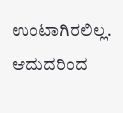ಉಂಟಾಗಿರಲಿಲ್ಲ. ಆದುದರಿಂದ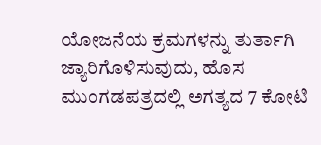ಯೋಜನೆಯ ಕ್ರಮಗಳನ್ನು ತುರ್ತಾಗಿ ಜ್ಯಾರಿಗೊಳಿಸುವುದು, ಹೊಸ ಮುಂಗಡಪತ್ರದಲ್ಲಿ ಅಗತ್ಯದ 7 ಕೋಟಿ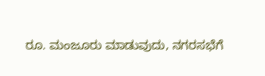ರೂ. ಮಂಜೂರು ಮಾಡುವುದು, ನಗರಸಭೆಗೆ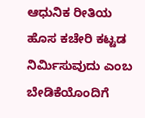ಆಧುನಿಕ ರೀತಿಯ ಹೊಸ ಕಚೇರಿ ಕಟ್ಟಡ ನಿರ್ಮಿಸುವುದು ಎಂಬ ಬೇಡಿಕೆಯೊಂದಿಗೆ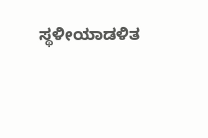ಸ್ಥಳೀಯಾಡಳಿತ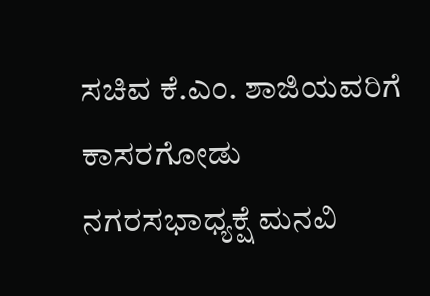ಸಚಿವ ಕೆ.ಎಂ. ಶಾಜಿಯವರಿಗೆ ಕಾಸರಗೋಡು ನಗರಸಭಾಧ್ಯಕ್ಷೆ ಮನವಿ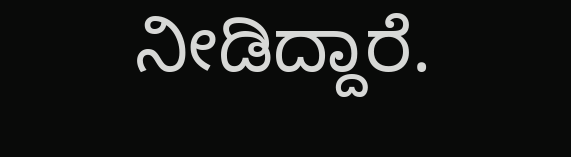ನೀಡಿದ್ದಾರೆ.